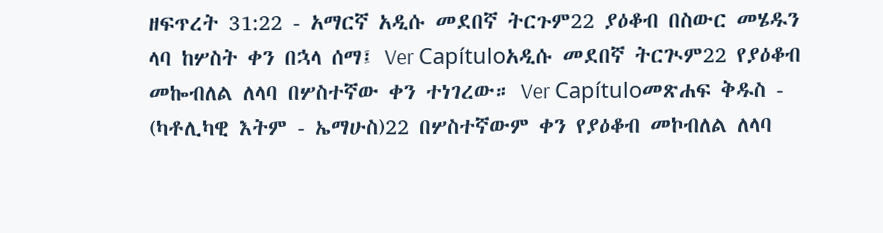ዘፍጥረት 31:22 - አማርኛ አዲሱ መደበኛ ትርጉም22 ያዕቆብ በስውር መሄዱን ላባ ከሦስት ቀን በኋላ ሰማ፤ Ver Capítuloአዲሱ መደበኛ ትርጒም22 የያዕቆብ መኰብለል ለላባ በሦስተኛው ቀን ተነገረው። Ver Capítuloመጽሐፍ ቅዱስ - (ካቶሊካዊ እትም - ኤማሁስ)22 በሦስተኛውም ቀን የያዕቆብ መኮብለል ለላባ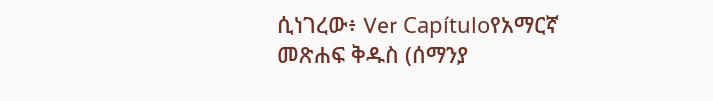ሲነገረው፥ Ver Capítuloየአማርኛ መጽሐፍ ቅዱስ (ሰማንያ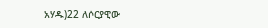አሃዱ)22 ለሶርያዊው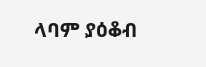ላባም ያዕቆብ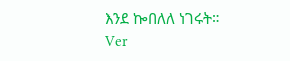እንደ ኰበለለ ነገሩት። Ver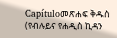Capítuloመጽሐፍ ቅዱስ (የብሉይና የሐዲስ ኪዳን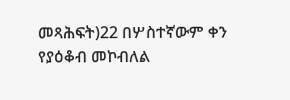መጻሕፍት)22 በሦስተኛውም ቀን የያዕቆብ መኮብለል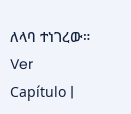ለላባ ተነገረው። Ver Capítulo |